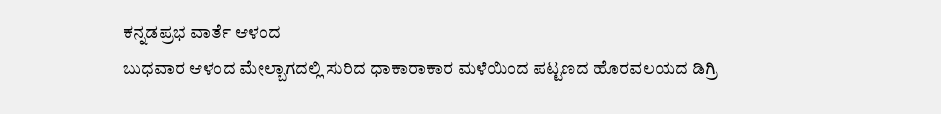ಕನ್ನಡಪ್ರಭ ವಾರ್ತೆ ಆಳಂದ
ಬುಧವಾರ ಆಳಂದ ಮೇಲ್ಬಾಗದಲ್ಲಿ ಸುರಿದ ಧಾಕಾರಾಕಾರ ಮಳೆಯಿಂದ ಪಟ್ಟಣದ ಹೊರವಲಯದ ಡಿಗ್ರಿ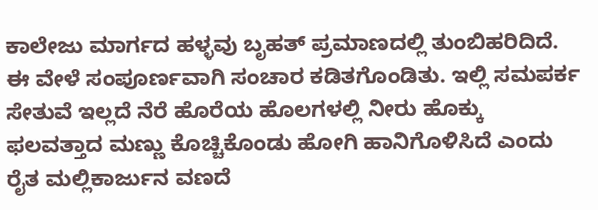ಕಾಲೇಜು ಮಾರ್ಗದ ಹಳ್ಳವು ಬೃಹತ್ ಪ್ರಮಾಣದಲ್ಲಿ ತುಂಬಿಹರಿದಿದೆ. ಈ ವೇಳೆ ಸಂಪೂರ್ಣವಾಗಿ ಸಂಚಾರ ಕಡಿತಗೊಂಡಿತು. ಇಲ್ಲಿ ಸಮಪರ್ಕ ಸೇತುವೆ ಇಲ್ಲದೆ ನೆರೆ ಹೊರೆಯ ಹೊಲಗಳಲ್ಲಿ ನೀರು ಹೊಕ್ಕು ಫಲವತ್ತಾದ ಮಣ್ಣು ಕೊಚ್ಚಿಕೊಂಡು ಹೋಗಿ ಹಾನಿಗೊಳಿಸಿದೆ ಎಂದು ರೈತ ಮಲ್ಲಿಕಾರ್ಜುನ ವಣದೆ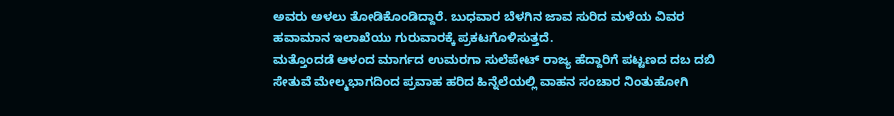ಅವರು ಅಳಲು ತೋಡಿಕೊಂಡಿದ್ದಾರೆ. ಬುಧವಾರ ಬೆಳಗಿನ ಜಾವ ಸುರಿದ ಮಳೆಯ ವಿವರ ಹವಾಮಾನ ಇಲಾಖೆಯು ಗುರುವಾರಕ್ಕೆ ಪ್ರಕಟಗೊಳಿಸುತ್ತದೆ.
ಮತ್ತೊಂದಡೆ ಆಳಂದ ಮಾರ್ಗದ ಉಮರಗಾ ಸುಲೆಪೇಟ್ ರಾಜ್ಯ ಹೆದ್ದಾರಿಗೆ ಪಟ್ಟಣದ ದಬ ದಬಿ ಸೇತುವೆ ಮೇಲ್ಮಭಾಗದಿಂದ ಪ್ರವಾಹ ಹರಿದ ಹಿನ್ನೆಲೆಯಲ್ಲಿ ವಾಹನ ಸಂಚಾರ ನಿಂತುಹೋಗಿ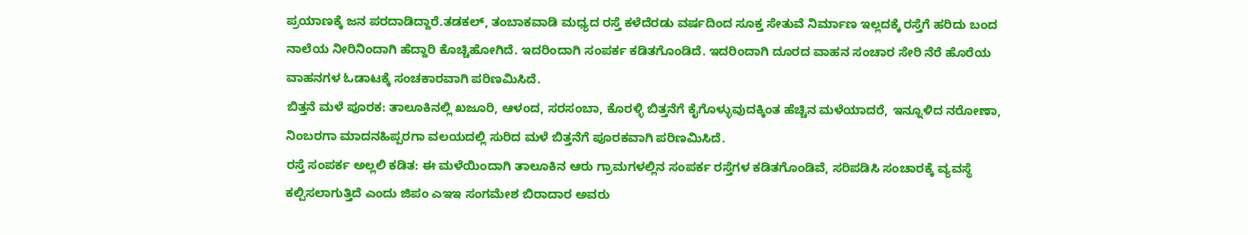ಪ್ರಯಾಣಕ್ಕೆ ಜನ ಪರದಾಡಿದ್ದಾರೆ.ತಡಕಲ್, ತಂಬಾಕವಾಡಿ ಮಧ್ಯದ ರಸ್ತೆ ಕಳೆದೆರಡು ವರ್ಷದಿಂದ ಸೂಕ್ತ ಸೇತುವೆ ನಿರ್ಮಾಣ ಇಲ್ಲದಕ್ಕೆ ರಸ್ತೆಗೆ ಹರಿದು ಬಂದ ನಾಲೆಯ ನೀರಿನಿಂದಾಗಿ ಹೆದ್ದಾರಿ ಕೊಚ್ಚಿಹೋಗಿದೆ. ಇದರಿಂದಾಗಿ ಸಂಪರ್ಕ ಕಡಿತಗೊಂಡಿದೆ. ಇದರಿಂದಾಗಿ ದೂರದ ವಾಹನ ಸಂಚಾರ ಸೇರಿ ನೆರೆ ಹೊರೆಯ ವಾಹನಗಳ ಓಡಾಟಕ್ಕೆ ಸಂಚಕಾರವಾಗಿ ಪರಿಣಮಿಸಿದೆ.
ಬಿತ್ತನೆ ಮಳೆ ಪೂರಕ: ತಾಲೂಕಿನಲ್ಲಿ ಖಜೂರಿ, ಆಳಂದ, ಸರಸಂಬಾ, ಕೊರಳ್ಳಿ ಬಿತ್ತನೆಗೆ ಕೈಗೊಳ್ಳುವುದಕ್ಕಿಂತ ಹೆಚ್ಚಿನ ಮಳೆಯಾದರೆ, ಇನ್ನೂಳಿದ ನರೋಣಾ, ನಿಂಬರಗಾ ಮಾದನಹಿಪ್ಪರಗಾ ವಲಯದಲ್ಲಿ ಸುರಿದ ಮಳೆ ಬಿತ್ತನೆಗೆ ಪೂರಕವಾಗಿ ಪರಿಣಮಿಸಿದೆ.
ರಸ್ತೆ ಸಂಪರ್ಕ ಅಲ್ಲಲಿ ಕಡಿತ: ಈ ಮಳೆಯಿಂದಾಗಿ ತಾಲೂಕಿನ ಆರು ಗ್ರಾಮಗಳಲ್ಲಿನ ಸಂಪರ್ಕ ರಸ್ತೆಗಳ ಕಡಿತಗೊಂಡಿವೆ, ಸರಿಪಡಿಸಿ ಸಂಚಾರಕ್ಕೆ ವ್ಯವಸ್ಥೆ ಕಲ್ಪಿಸಲಾಗುತ್ತಿದೆ ಎಂದು ಜಿಪಂ ಎಇಇ ಸಂಗಮೇಶ ಬಿರಾದಾರ ಅವರು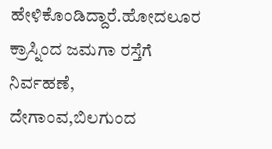ಹೇಳಿಕೊಂಡಿದ್ದಾರೆ.ಹೋದಲೂರ ಕ್ರಾಸ್ನಿಂದ ಜಮಗಾ ರಸ್ತೆಗೆ ನಿರ್ವಹಣೆ, ದೇಗಾಂವ,ಬಿಲಗುಂದ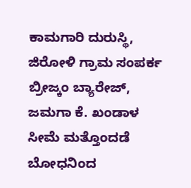ಕಾಮಗಾರಿ ದುರುಸ್ಥಿ, ಜಿರೋಳಿ ಗ್ರಾಮ ಸಂಪರ್ಕ ಬ್ರೀಜ್ಕಂ ಬ್ಯಾರೇಜ್, ಜಮಗಾ ಕೆ. ಖಂಡಾಳ ಸೀಮೆ ಮತ್ತೊಂದಡೆ ಬೋಧನಿಂದ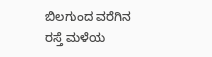ಬಿಲಗುಂದ ವರೆಗಿನ ರಸ್ತೆ ಮಳೆಯ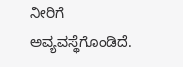ನೀರಿಗೆ ಅವ್ಯವಸ್ಥೆಗೊಂಡಿದೆ.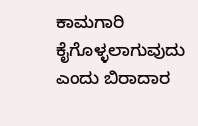ಕಾಮಗಾರಿ ಕೈಗೊಳ್ಳಲಾಗುವುದು ಎಂದು ಬಿರಾದಾರ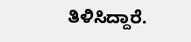ತಿಳಿಸಿದ್ದಾರೆ.